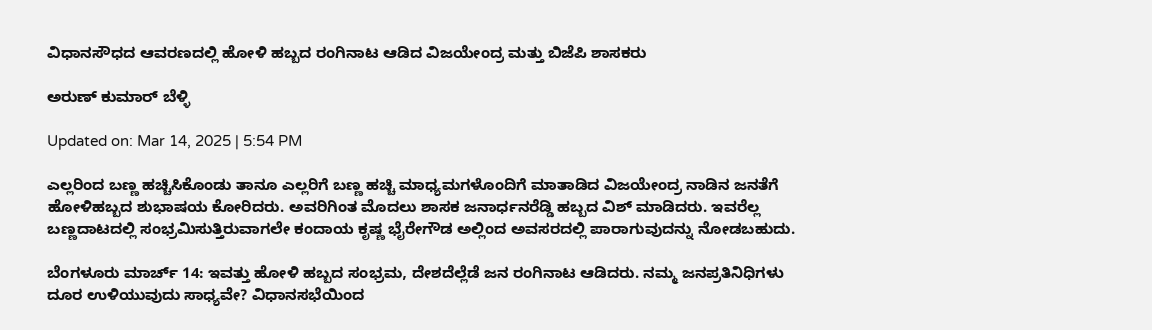ವಿಧಾನಸೌಧದ ಆವರಣದಲ್ಲಿ ಹೋಳಿ ಹಬ್ಬದ ರಂಗಿನಾಟ ಆಡಿದ ವಿಜಯೇಂದ್ರ ಮತ್ತು ಬಿಜೆಪಿ ಶಾಸಕರು

ಅರುಣ್ ಕುಮಾರ್ ಬೆಳ್ಳಿ

Updated on: Mar 14, 2025 | 5:54 PM

ಎಲ್ಲರಿಂದ ಬಣ್ಣ ಹಚ್ಚಿಸಿಕೊಂಡು ತಾನೂ ಎಲ್ಲರಿಗೆ ಬಣ್ಣ ಹಚ್ಚಿ ಮಾಧ್ಯಮಗಳೊಂದಿಗೆ ಮಾತಾಡಿದ ವಿಜಯೇಂದ್ರ ನಾಡಿನ ಜನತೆಗೆ ಹೋಳಿಹಬ್ಬದ ಶುಭಾಷಯ ಕೋರಿದರು. ಅವರಿಗಿಂತ ಮೊದಲು ಶಾಸಕ ಜನಾರ್ಧನರೆಡ್ಡಿ ಹಬ್ಬದ ವಿಶ್ ಮಾಡಿದರು. ಇವರೆಲ್ಲ ಬಣ್ಣದಾಟದಲ್ಲಿ ಸಂಭ್ರಮಿಸುತ್ತಿರುವಾಗಲೇ ಕಂದಾಯ ಕೃಷ್ಣ ಭೈರೇಗೌಡ ಅಲ್ಲಿಂದ ಅವಸರದಲ್ಲಿ ಪಾರಾಗುವುದನ್ನು ನೋಡಬಹುದು.

ಬೆಂಗಳೂರು ಮಾರ್ಚ್ 14: ಇವತ್ತು ಹೋಳಿ ಹಬ್ಬದ ಸಂಭ್ರಮ, ದೇಶದೆಲ್ಲೆಡೆ ಜನ ರಂಗಿನಾಟ ಆಡಿದರು. ನಮ್ಮ ಜನಪ್ರತಿನಿಧಿಗಳು ದೂರ ಉಳಿಯುವುದು ಸಾಧ್ಯವೇ? ವಿಧಾನಸಭೆಯಿಂದ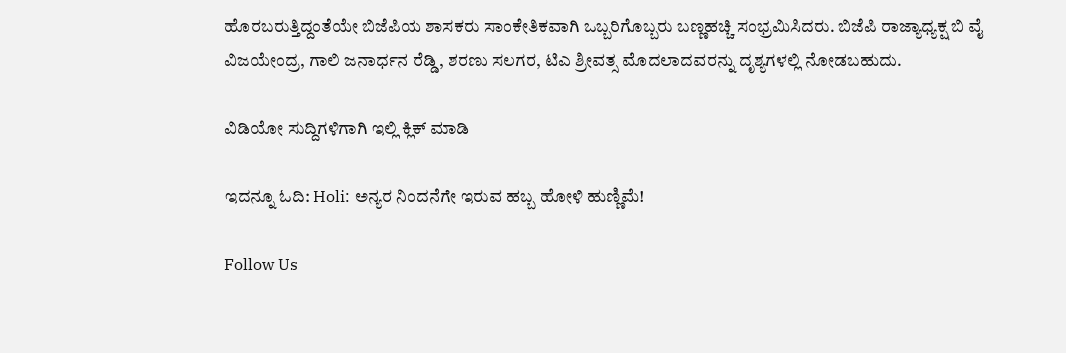ಹೊರಬರುತ್ತಿದ್ದಂತೆಯೇ ಬಿಜೆಪಿಯ ಶಾಸಕರು ಸಾಂಕೇತಿಕವಾಗಿ ಒಬ್ಬರಿಗೊಬ್ಬರು ಬಣ್ಣಹಚ್ಚಿ ಸಂಭ್ರಮಿಸಿದರು. ಬಿಜೆಪಿ ರಾಜ್ಯಾಧ್ಯಕ್ಷ ಬಿ ವೈ ವಿಜಯೇಂದ್ರ, ಗಾಲಿ ಜನಾರ್ಧನ ರೆಡ್ಡಿ, ಶರಣು ಸಲಗರ, ಟಿಎ ಶ್ರೀವತ್ಸ ಮೊದಲಾದವರನ್ನು ದೃಶ್ಯಗಳಲ್ಲಿ ನೋಡಬಹುದು.

ವಿಡಿಯೋ ಸುದ್ದಿಗಳಿಗಾಗಿ ಇಲ್ಲಿ ಕ್ಲಿಕ್ ಮಾಡಿ

ಇದನ್ನೂ ಓದಿ: Holi: ಅನ್ಯರ ನಿಂದನೆಗೇ ಇರುವ ಹಬ್ಬ ಹೋಳಿ ಹುಣ್ಣಿಮೆ!

Follow Us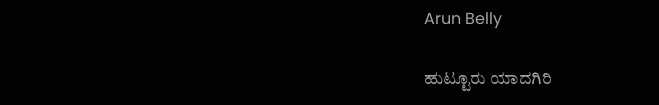Arun Belly

ಹುಟ್ಟೂರು ಯಾದಗಿರಿ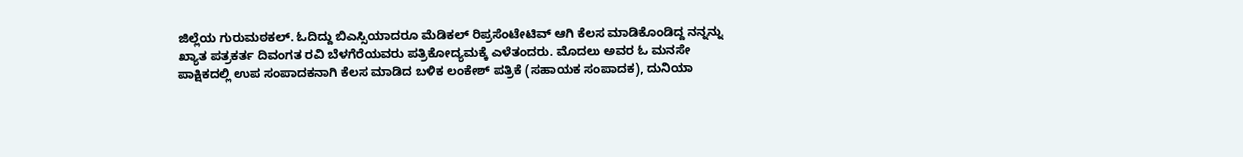ಜಿಲ್ಲೆಯ ಗುರುಮಠಕಲ್. ಓದಿದ್ದು ಬಿಎಸ್ಸಿಯಾದರೂ ಮೆಡಿಕಲ್ ರಿಪ್ರಸೆಂಟೇಟಿವ್ ಆಗಿ ಕೆಲಸ ಮಾಡಿಕೊಂಡಿದ್ದ ನನ್ನನ್ನು ಖ್ಯಾತ ಪತ್ರಕರ್ತ ದಿವಂಗತ ರವಿ ಬೆಳಗೆರೆಯವರು ಪತ್ರಿಕೋದ್ಯಮಕ್ಕೆ ಎಳೆತಂದರು. ಮೊದಲು ಅವರ ಓ ಮನಸೇ ಪಾಕ್ಷಿಕದಲ್ಲಿ ಉಪ ಸಂಪಾದಕನಾಗಿ ಕೆಲಸ ಮಾಡಿದ ಬಳಿಕ ಲಂಕೇಶ್ ಪತ್ರಿಕೆ (ಸಹಾಯಕ ಸಂಪಾದಕ), ದುನಿಯಾ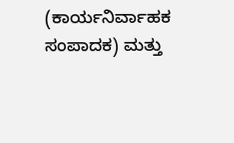(ಕಾರ್ಯನಿರ್ವಾಹಕ ಸಂಪಾದಕ) ಮತ್ತು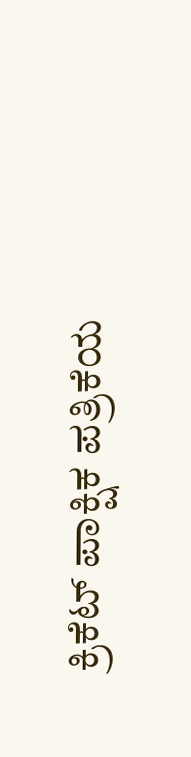ಕ್ರಿಕೆಟ್ ಪಾಕ್ಷಿಕ ಪತ್ರಿಕೆಯ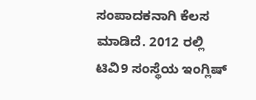ಸಂಪಾದಕನಾಗಿ ಕೆಲಸ ಮಾಡಿದೆ. 2012 ರಲ್ಲಿ ಟಿವಿ9 ಸಂಸ್ಥೆಯ ಇಂಗ್ಲಿಷ್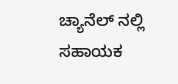ಚ್ಯಾನೆಲ್ ನಲ್ಲಿ ಸಹಾಯಕ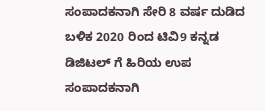ಸಂಪಾದಕನಾಗಿ ಸೇರಿ 8 ವರ್ಷ ದುಡಿದ ಬಳಿಕ 2020 ರಿಂದ ಟಿವಿ9 ಕನ್ನಡ ಡಿಜಿಟಲ್ ಗೆ ಹಿರಿಯ ಉಪ ಸಂಪಾದಕನಾಗಿ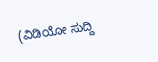(ವಿಡಿಯೋ ಸುದ್ದಿ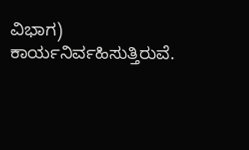ವಿಭಾಗ) ಕಾರ್ಯನಿರ್ವಹಿಸುತ್ತಿರುವೆ.